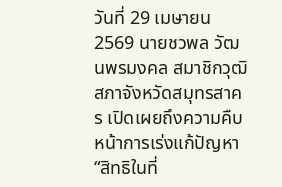วันที่ 29 เมษายน 2569 นายชวพล วัฒนพรมงคล สมาชิกวุฒิสภาจังหวัดสมุทรสาคร เปิดเผยถึงความคืบหน้าการเร่งแก้ปัญหา “สิทธิในที่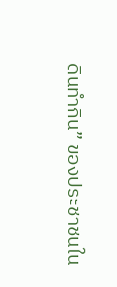ดินทำกิน” ของประชาชนใน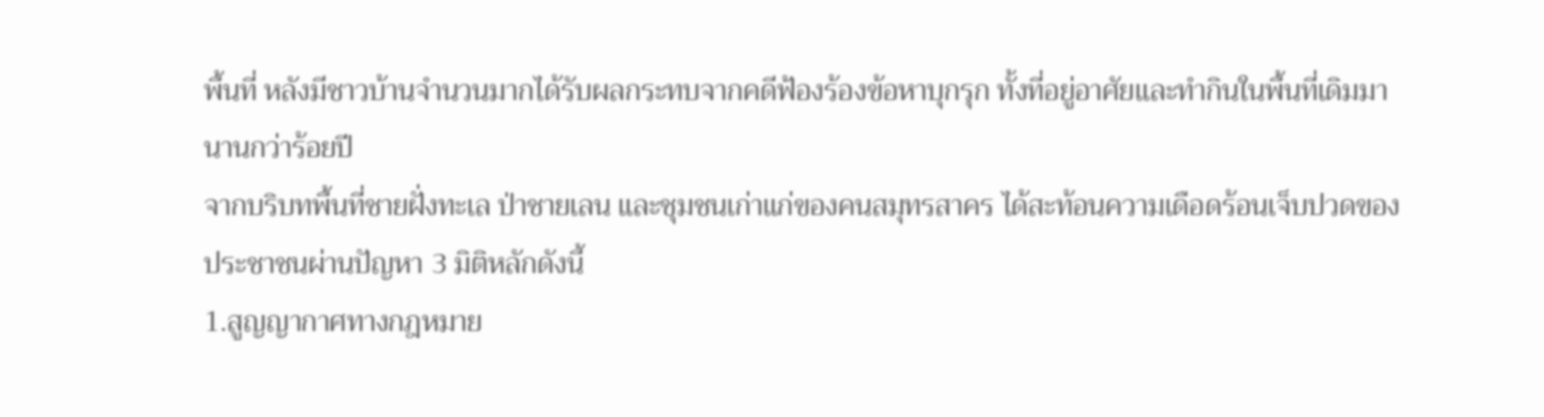พื้นที่ หลังมีชาวบ้านจำนวนมากได้รับผลกระทบจากคดีฟ้องร้องข้อหาบุกรุก ทั้งที่อยู่อาศัยและทำกินในพื้นที่เดิมมานานกว่าร้อยปี
จากบริบทพื้นที่ชายฝั่งทะเล ป่าชายเลน และชุมชนเก่าแก่ของคนสมุทรสาคร ได้สะท้อนความเดือดร้อนเจ็บปวดของประชาชนผ่านปัญหา 3 มิติหลักดังนี้
1.สูญญากาศทางกฎหมาย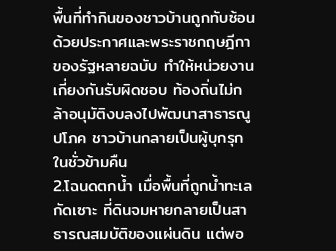พื้นที่ทำกินของชาวบ้านถูกทับซ้อนด้วยประกาศและพระราชกฤษฎีกาของรัฐหลายฉบับ ทำให้หน่วยงานเกี่ยงกันรับผิดชอบ ท้องถิ่นไม่กล้าอนุมัติงบลงไปพัฒนาสาธารณูปโภค ชาวบ้านกลายเป็นผู้บุกรุกในชั่วข้ามคืน
2.โฉนดตกน้ำ เมื่อพื้นที่ถูกน้ำทะเลกัดเซาะ ที่ดินจมหายกลายเป็นสาธารณสมบัติของแผ่นดิน แต่พอ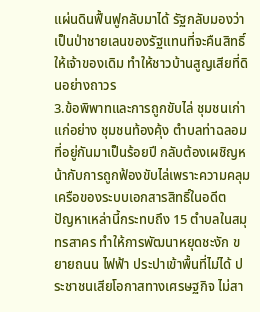แผ่นดินฟื้นฟูกลับมาได้ รัฐกลับมองว่าเป็นป่าชายเลนของรัฐแทนที่จะคืนสิทธิ์ให้เจ้าของเดิม ทำให้ชาวบ้านสูญเสียที่ดินอย่างถาวร
3.ข้อพิพาทและการถูกขับไล่ ชุมชนเก่าแก่อย่าง ชุมชนท้องคุ้ง ตำบลท่าฉลอม ที่อยู่กันมาเป็นร้อยปี กลับต้องเผชิญหน้ากับการถูกฟ้องขับไล่เพราะความคลุมเครือของระบบเอกสารสิทธิ์ในอดีต
ปัญหาเหล่านี้กระทบถึง 15 ตำบลในสมุทรสาคร ทำให้การพัฒนาหยุดชะงัก ขยายถนน ไฟฟ้า ประปาเข้าพื้นที่ไม่ได้ ประชาชนเสียโอกาสทางเศรษฐกิจ ไม่สา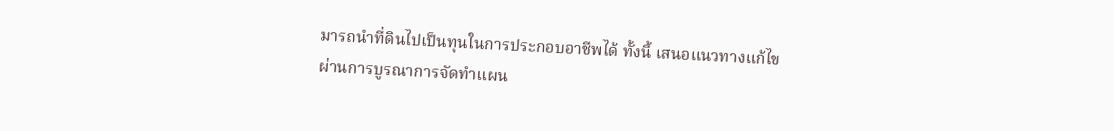มารถนำที่ดินไปเป็นทุนในการประกอบอาชีพได้ ทั้งนี้ เสนอแนวทางแก้ไขผ่านการบูรณาการจัดทำแผน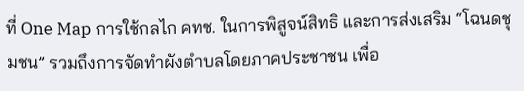ที่ One Map การใช้กลไก คทช. ในการพิสูจน์สิทธิ และการส่งเสริม “โฉนดชุมชน” รวมถึงการจัดทำผังตำบลโดยภาคประชาชน เพื่อ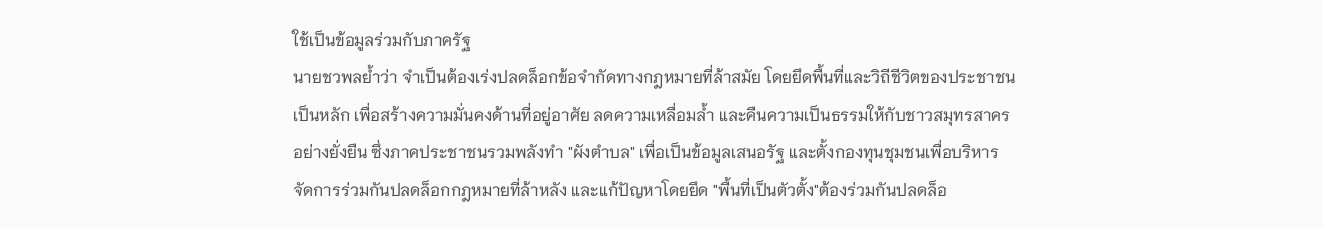ใช้เป็นข้อมูลร่วมกับภาครัฐ
นายชวพลย้ำว่า จำเป็นต้องเร่งปลดล็อกข้อจำกัดทางกฎหมายที่ล้าสมัย โดยยึดพื้นที่และวิถีชีวิตของประชาชนเป็นหลัก เพื่อสร้างความมั่นคงด้านที่อยู่อาศัย ลดความเหลื่อมล้ำ และคืนความเป็นธรรมให้กับชาวสมุทรสาครอย่างยั่งยืน ซึ่งภาคประชาชนรวมพลังทำ "ผังตำบล" เพื่อเป็นข้อมูลเสนอรัฐ และตั้งกองทุนชุมชนเพื่อบริหารจัดการร่วมกันปลดล็อกกฎหมายที่ล้าหลัง และแก้ปัญหาโดยยึด "พื้นที่เป็นตัวตั้ง"ต้องร่วมกันปลดล็อ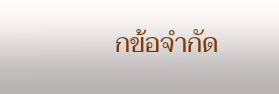กข้อจำกัด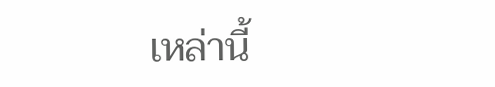เหล่านี้